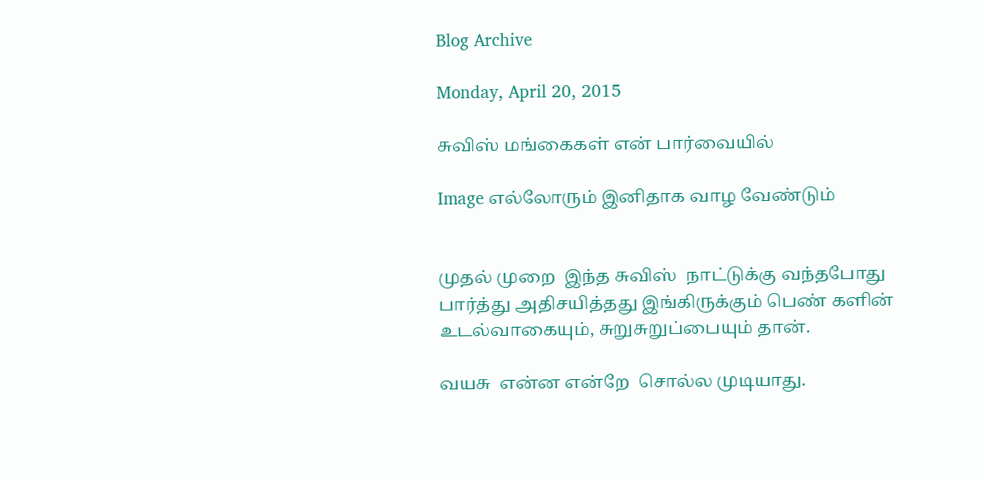Blog Archive

Monday, April 20, 2015

சுவிஸ் மங்கைகள் என் பார்வையில்

Image எல்லோரும் இனிதாக வாழ வேண்டும்


முதல் முறை  இந்த சுவிஸ்  நாட்டுக்கு வந்தபோது பார்த்து அதிசயித்தது இங்கிருக்கும் பெண் களின்  உடல்வாகையும், சுறுசுறுப்பையும் தான்.

வயசு  என்ன என்றே  சொல்ல முடியாது.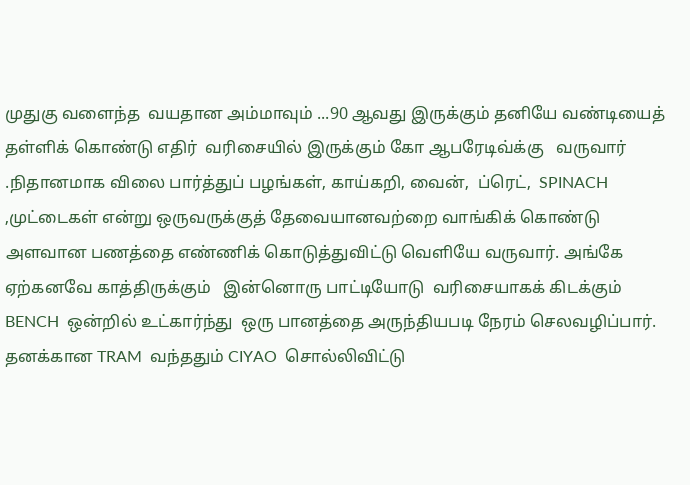முதுகு வளைந்த  வயதான அம்மாவும் ...90 ஆவது இருக்கும் தனியே வண்டியைத் தள்ளிக் கொண்டு எதிர்  வரிசையில் இருக்கும் கோ ஆபரேடிவ்க்கு   வருவார் .நிதானமாக விலை பார்த்துப் பழங்கள், காய்கறி, வைன்,  ப்ரெட்,  SPINACH ,முட்டைகள் என்று ஒருவருக்குத் தேவையானவற்றை வாங்கிக் கொண்டு அளவான பணத்தை எண்ணிக் கொடுத்துவிட்டு வெளியே வருவார். அங்கே ஏற்கனவே காத்திருக்கும்   இன்னொரு பாட்டியோடு  வரிசையாகக் கிடக்கும் BENCH  ஒன்றில் உட்கார்ந்து  ஒரு பானத்தை அருந்தியபடி நேரம் செலவழிப்பார். தனக்கான TRAM  வந்ததும் CIYAO  சொல்லிவிட்டு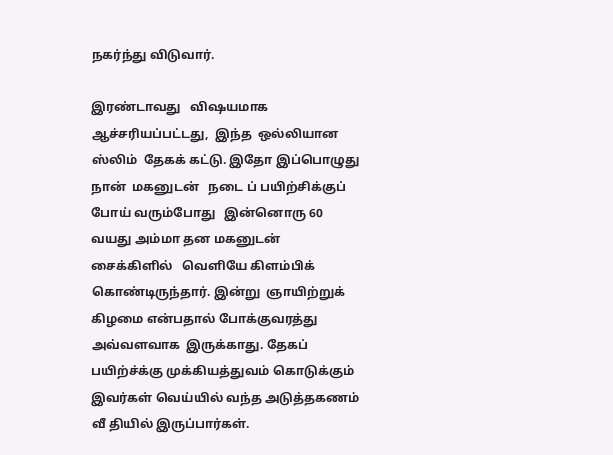நகர்ந்து விடுவார்.

இரண்டாவது   விஷயமாக   ஆச்சரியப்பட்டது,  இந்த  ஒல்லியான ஸ்லிம்  தேகக் கட்டு. இதோ இப்பொழுது நான்  மகனுடன்   நடை ப் பயிற்சிக்குப் போய் வரும்போது   இன்னொரு 60  வயது அம்மா தன மகனுடன் சைக்கிளில்   வெளியே கிளம்பிக் கொண்டிருந்தார். இன்று  ஞாயிற்றுக் கிழமை என்பதால் போக்குவரத்து அவ்வளவாக  இருக்காது. தேகப் பயிற்ச்க்கு முக்கியத்துவம் கொடுக்கும் இவர்கள் வெய்யில் வந்த அடுத்தகணம்  வீ தியில் இருப்பார்கள்.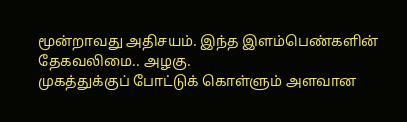மூன்றாவது அதிசயம். இந்த இளம்பெண்களின் தேகவலிமை.. அழகு.
முகத்துக்குப் போட்டுக் கொள்ளும் அளவான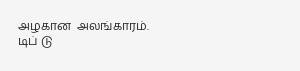அழகான  அலங்காரம்.
டிப் டு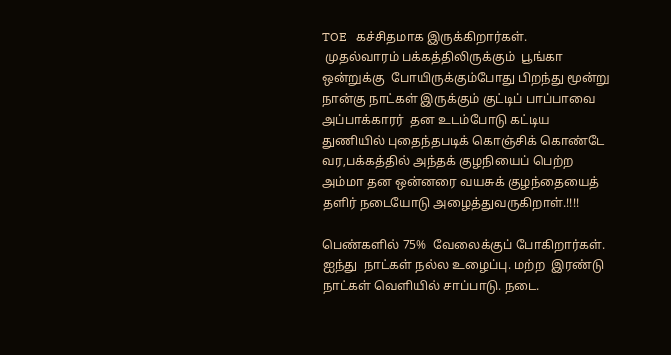TOE   கச்சிதமாக இருக்கிறார்கள்.
 முதல்வாரம் பக்கத்திலிருக்கும்  பூங்கா ஒன்றுக்கு  போயிருக்கும்போது பிறந்து மூன்று நான்கு நாட்கள் இருக்கும் குட்டிப் பாப்பாவை அப்பாக்காரர்  தன உடம்போடு கட்டிய துணியில் புதைந்தபடிக் கொஞ்சிக் கொண்டே  வர,பக்கத்தில் அந்தக் குழநியைப் பெற்ற   அம்மா தன ஒன்னரை வயசுக் குழந்தையைத் தளிர் நடையோடு அழைத்துவருகிறாள்.!!!!

பெண்களில் 75%  வேலைக்குப் போகிறார்கள். ஐந்து  நாட்கள் நல்ல உழைப்பு. மற்ற  இரண்டு நாட்கள் வெளியில் சாப்பாடு. நடை.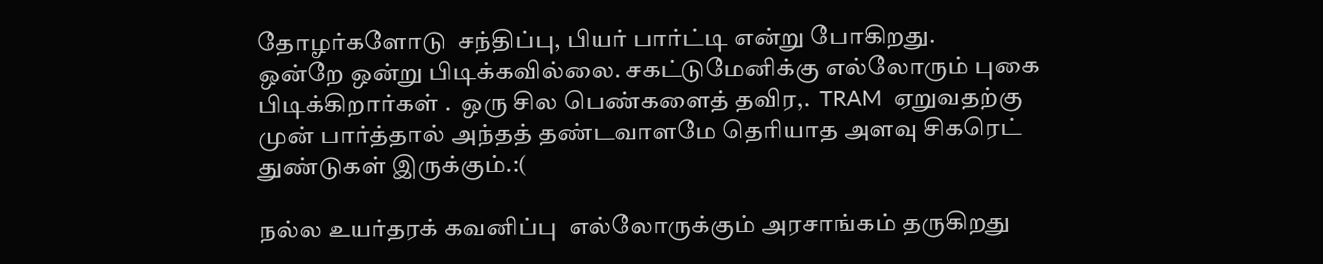தோழர்களோடு  சந்திப்பு, பியர் பார்ட்டி என்று போகிறது.
ஒன்றே ஒன்று பிடிக்கவில்லை. சகட்டுமேனிக்கு எல்லோரும் புகை   பிடிக்கிறார்கள் .  ஒரு சில பெண்களைத் தவிர,.  TRAM  ஏறுவதற்கு முன் பார்த்தால் அந்தத் தண்டவாளமே தெரியாத அளவு சிகரெட் துண்டுகள் இருக்கும்.:(

நல்ல உயர்தரக் கவனிப்பு  எல்லோருக்கும் அரசாங்கம் தருகிறது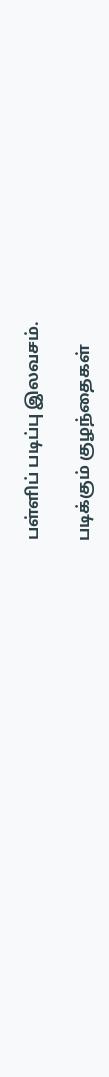பள்ளிப் படிப்பு இலவசம்.

படிக்கும் குழந்தைகள்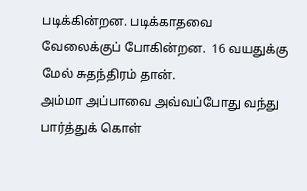படிக்கின்றன. படிக்காதவை வேலைக்குப் போகின்றன.  16 வயதுக்கு மேல் சுதந்திரம் தான்.
அம்மா அப்பாவை அவ்வப்போது வந்து பார்த்துக் கொள்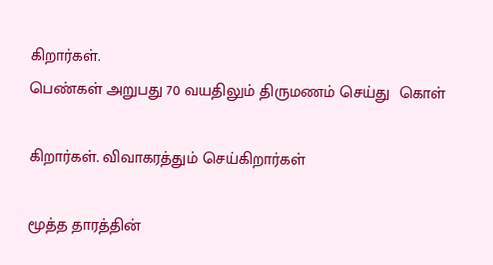கிறார்கள்.
பெண்கள் அறுபது 70 வயதிலும் திருமணம் செய்து  கொள்

கிறார்கள். விவாகரத்தும் செய்கிறார்கள்

மூத்த தாரத்தின்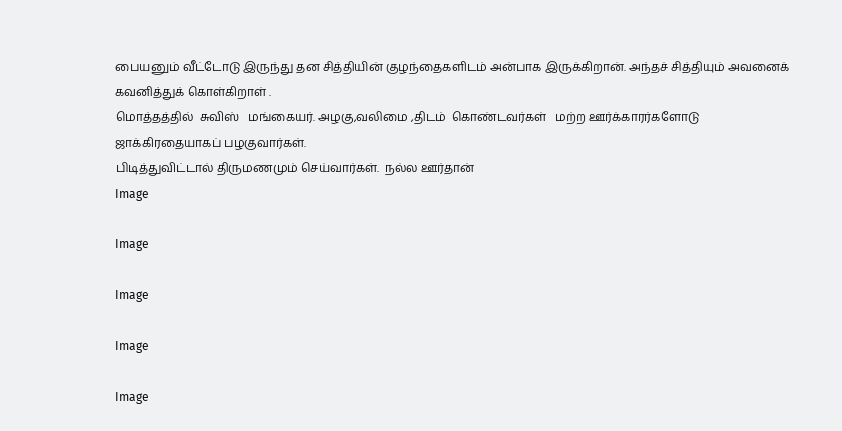பையனும் வீட்டோடு இருந்து தன சித்தியின் குழந்தைகளிடம் அன்பாக இருக்கிறான். அந்தச் சித்தியும் அவனைக் கவனித்துக் கொள்கிறாள் .
மொத்தத்தில்  சுவிஸ்   மங்கையர். அழகு,வலிமை ,திடம்  கொண்டவர்கள்   மற்ற ஊர்க்காரர்களோடு ஜாக்கிரதையாகப் பழகுவார்கள்.
பிடித்துவிட்டால் திருமணமும் செய்வார்கள்.  நல்ல ஊர்தான்
Image

Image

Image

Image

Image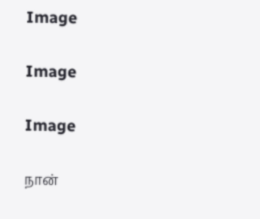Image

Image

Image

நான்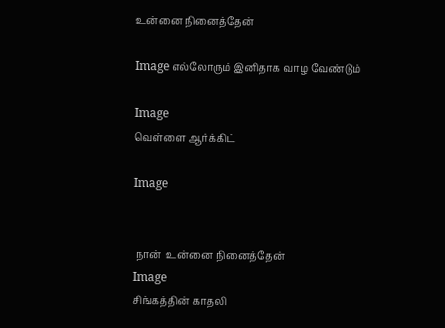உன்னை நினைத்தேன்

Image எல்லோரும் இனிதாக வாழ வேண்டும்

Image
வெள்ளை ஆர்க்கிட்

Image


 நான்  உன்னை நினைத்தேன்
Image
சிங்கத்தின் காதலி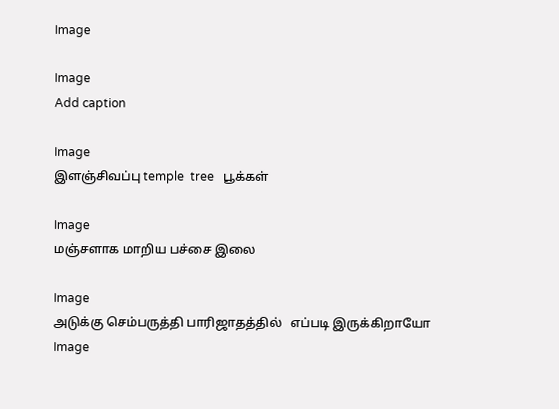Image

Image
Add caption

Image
இளஞ்சிவப்பு temple  tree   பூக்கள்

Image
மஞ்சளாக மாறிய பச்சை இலை

Image
அடுக்கு செம்பருத்தி பாரிஜாதத்தில்   எப்படி இருக்கிறாயோ
Image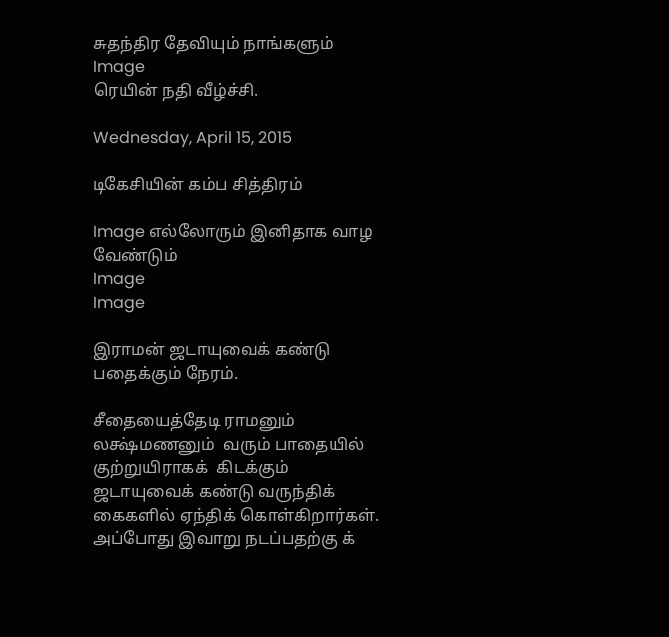சுதந்திர தேவியும் நாங்களும்
Image
ரெயின் நதி வீழ்ச்சி.

Wednesday, April 15, 2015

டிகேசியின் கம்ப சித்திரம்

Image எல்லோரும் இனிதாக வாழ வேண்டும்
Image
Image

இராமன் ஜடாயுவைக் கண்டு   பதைக்கும் நேரம்.

சீதையைத்தேடி ராமனும் லக்ஷ்மணனும்  வரும் பாதையில் குற்றுயிராகக்  கிடக்கும்  ஜடாயுவைக் கண்டு வருந்திக் கைகளில் ஏந்திக் கொள்கிறார்கள்.  அப்போது இவாறு நடப்பதற்கு க்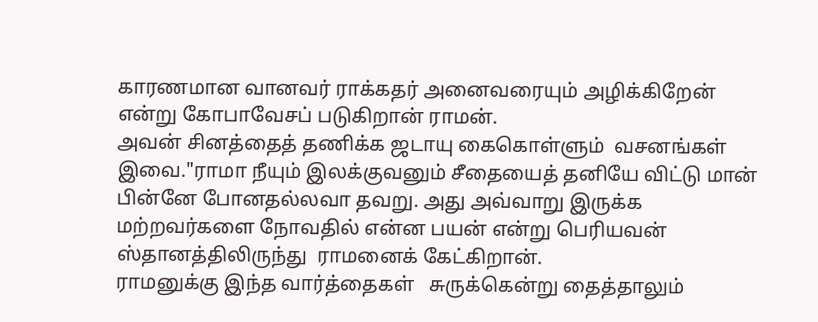காரணமான வானவர் ராக்கதர் அனைவரையும் அழிக்கிறேன் என்று கோபாவேசப் படுகிறான் ராமன்.
அவன் சினத்தைத் தணிக்க ஜடாயு கைகொள்ளும்  வசனங்கள் இவை."ராமா நீயும் இலக்குவனும் சீதையைத் தனியே விட்டு மான் பின்னே போனதல்லவா தவறு. அது அவ்வாறு இருக்க  மற்றவர்களை நோவதில் என்ன பயன் என்று பெரியவன் ஸ்தானத்திலிருந்து  ராமனைக் கேட்கிறான்.
ராமனுக்கு இந்த வார்த்தைகள்   சுருக்கென்று தைத்தாலும்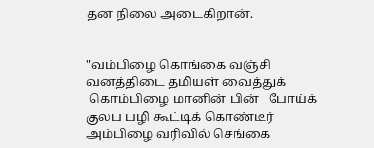தன நிலை அடைகிறான்.


"வம்பிழை கொங்கை வஞ்சி வனத்திடை தமியள் வைத்துக்
 கொம்பிழை மானின் பின்   போய்க் குலப பழி கூட்டிக் கொண்டீர்
அம்பிழை வரிவில் செங்கை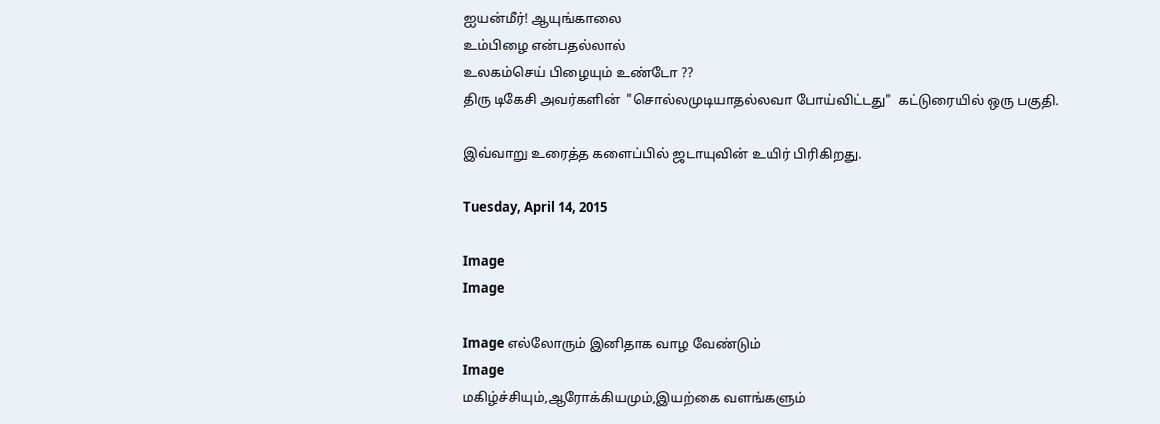ஐயன்மீர்! ஆயுங்காலை
உம்பிழை என்பதல்லால்
உலகம்செய் பிழையும் உண்டோ ??
திரு டிகேசி அவர்களின்  "சொல்லமுடியாதல்லவா போய்விட்டது"  கட்டுரையில் ஒரு பகுதி.

இவ்வாறு உரைத்த களைப்பில் ஜடாயுவின் உயிர் பிரிகிறது.

Tuesday, April 14, 2015

Image
Image

Image எல்லோரும் இனிதாக வாழ வேண்டும்
Image
மகிழ்ச்சியும்,ஆரோக்கியமும்,இயற்கை வளங்களும்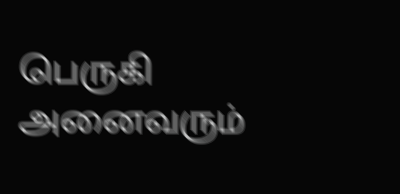பெருகி அனைவரும்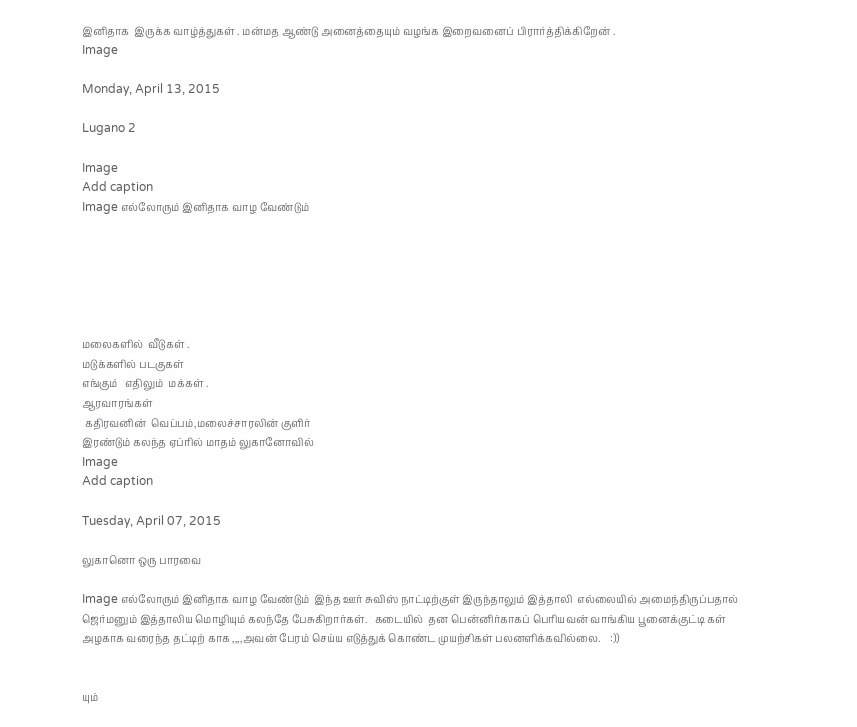இனிதாக  இருக்க வாழ்த்துகள் . மன்மத ஆண்டு அனைத்தையும் வழங்க இறைவனைப் பிரார்த்திக்கிறேன் .
Image

Monday, April 13, 2015

Lugano 2

Image
Add caption
Image எல்லோரும் இனிதாக வாழ வேண்டும்






மலைகளில்  வீடுகள் .
மடுக்களில் படகுகள்
எங்கும்   எதிலும்  மக்கள் .
ஆரவாரங்கள்
 கதிரவனின்  வெப்பம்,மலைச்சாரலின் குளிர்
இரண்டும் கலந்த ஏப்ரில் மாதம் லுகானோவில்
Image
Add caption

Tuesday, April 07, 2015

லுகானொ ஒரு பாரவை

Image எல்லோரும் இனிதாக வாழ வேண்டும்  இந்த ஊர் சுவிஸ் நாட்டிற்குள் இருந்தாலும் இத்தாலி  எல்லையில் அமைந்திருப்பதால்    ஜெர்மனும் இத்தாலிய மொழியும் கலந்தே பேசுகிறார்கள்.   கடையில்  தன பென்னிர்காகப் பெரியவன் வாங்கிய பூனைக்குட்டி கள்   அழகாக வரைந்த தட்டிற் காக ,,,,அவன் பேரம் செய்ய எடுத்துக் கொண்ட முயற்சிகள் பலனளிக்கவில்லை.    :))


யும்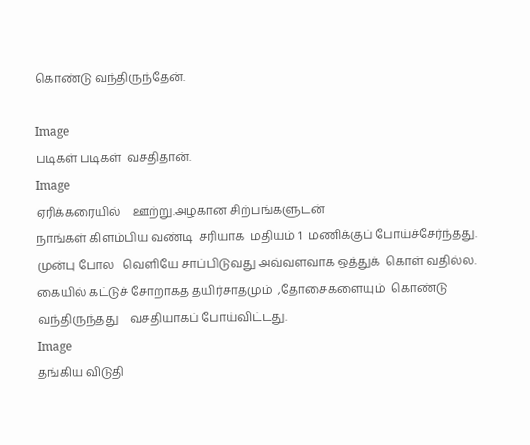கொண்டு வந்திருந்தேன்.

Image
படிகள் படிகள்  வசதிதான்.
Image
ஏரிக்கரையில்    ஊற்று.அழகான சிற்பங்களுடன்
நாங்கள் கிளம்பிய வண்டி  சரியாக  மதியம் 1  மணிக்குப் போய்ச்சேர்ந்தது.   முன்பு போல   வெளியே சாப்பிடுவது அவ்வளவாக ஒத்துக்  கொள் வதில்ல. கையில் கட்டுச் சோறாகத தயிர்சாதமும்  ,தோசைகளையும்  கொண்டு வந்திருந்தது    வசதியாகப் போய்விட்டது.
Image
தங்கிய விடுதி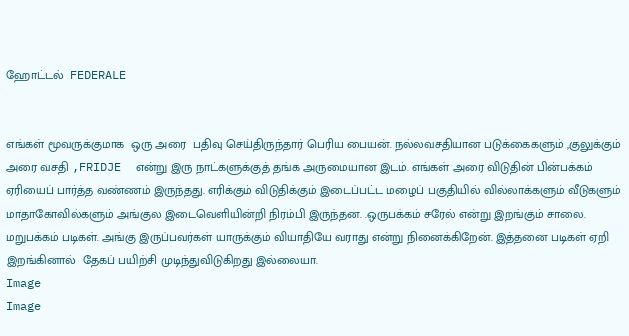ஹோட்டல்  FEDERALE


எங்கள் மூவருக்குமாக  ஒரு அரை  பதிவு செய்திருந்தார் பெரிய பையன். நல்லவசதியான படுக்கைகளும் ,குலுக்கும் அரை வசதி ,FRIDJE  என்று இரு நாட்களுக்குத் தங்க அருமையான இடம். எங்கள் அரை விடுதின் பின்பக்கம் ஏரியைப் பார்த்த வண்ணம் இருந்தது. எரிக்கும் விடுதிக்கும் இடைப்பட்ட மழைப் பகுதியில் வில்லாக்களும் வீடுகளும்  மாதாகோவில்களும் அங்குல இடைவெளியின்றி நிரம்பி இருந்தன. .ஒருபக்கம் சரேல் என்று இறங்கும் சாலை. மறுபக்கம் படிகள். அங்கு இருப்பவர்கள் யாருக்கும் வியாதியே வராது என்று நினைக்கிறேன். இத்தனை படிகள் ஏறி இறங்கினால்  தேகப் பயிற்சி முடிந்துவிடுகிறது இல்லையா.
Image
Image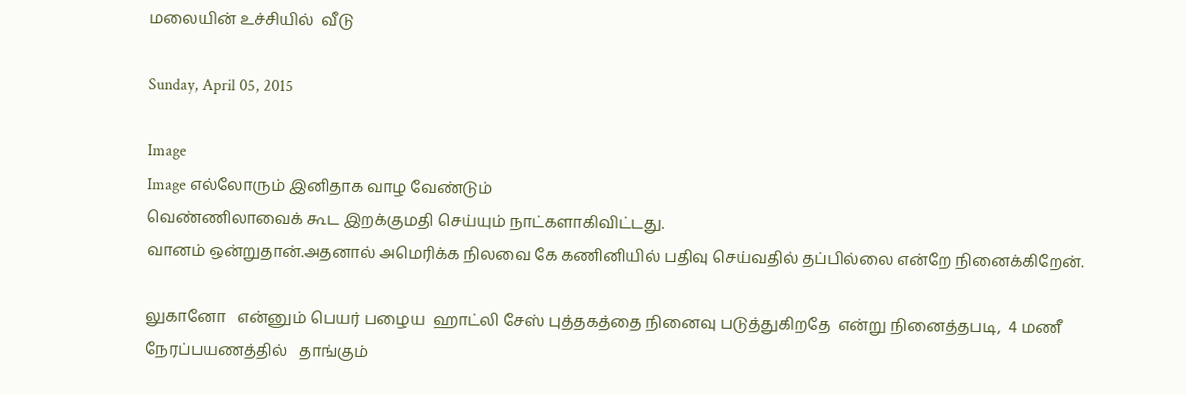மலையின் உச்சியில்  வீடு

Sunday, April 05, 2015

Image
Image எல்லோரும் இனிதாக வாழ வேண்டும்
வெண்ணிலாவைக் கூட இறக்குமதி செய்யும் நாட்களாகிவிட்டது.
வானம் ஒன்றுதான்.அதனால் அமெரிக்க நிலவை கே கணினியில் பதிவு செய்வதில் தப்பில்லை என்றே நினைக்கிறேன்.

லுகானோ   என்னும் பெயர் பழைய  ஹாட்லி சேஸ் புத்தகத்தை நினைவு படுத்துகிறதே  என்று நினைத்தபடி,  4 மணீ நேரப்பயணத்தில்   தாங்கும்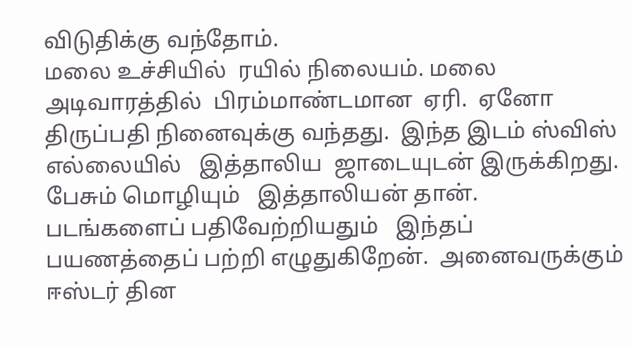விடுதிக்கு வந்தோம்.
மலை உச்சியில்  ரயில் நிலையம். மலை அடிவாரத்தில்  பிரம்மாண்டமான  ஏரி.  ஏனோ திருப்பதி நினைவுக்கு வந்தது.  இந்த இடம் ஸ்விஸ் எல்லையில்   இத்தாலிய  ஜாடையுடன் இருக்கிறது. பேசும் மொழியும்   இத்தாலியன் தான்.  படங்களைப் பதிவேற்றியதும்   இந்தப் பயணத்தைப் பற்றி எழுதுகிறேன்.  அனைவருக்கும் ஈஸ்டர் தின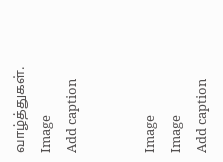வாழ்த்துகள்.
Image
Add caption


Image
Image
Add caption